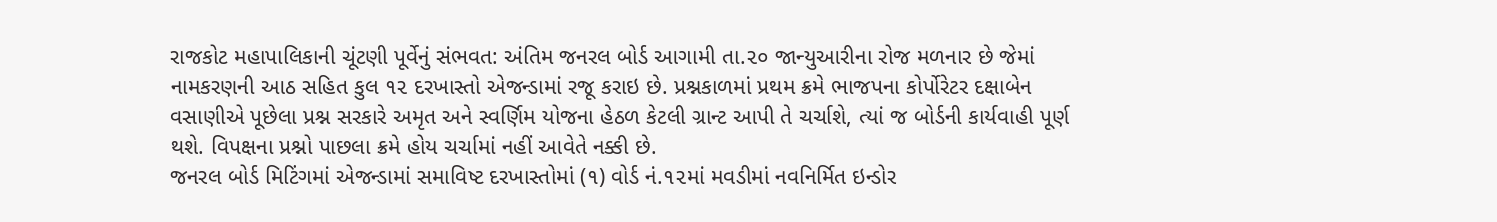રાજકોટ મહાપાલિકાની ચૂંટણી પૂર્વેનું સંભવત: અંતિમ જનરલ બોર્ડ આગામી તા.૨૦ જાન્યુઆરીના રોજ મળનાર છે જેમાં નામકરણની આઠ સહિત કુલ ૧૨ દરખાસ્તો એજન્ડામાં રજૂ કરાઇ છે. પ્રશ્નકાળમાં પ્રથમ ક્રમે ભાજપના કોર્પોરેટર દક્ષાબેન વસાણીએ પૂછેલા પ્રશ્ન સરકારે અમૃત અને સ્વર્ણિમ યોજના હેઠળ કેટલી ગ્રાન્ટ આપી તે ચર્ચાશે, ત્યાં જ બોર્ડની કાર્યવાહી પૂર્ણ થશે. વિપક્ષના પ્રશ્નો પાછલા ક્રમે હોય ચર્ચામાં નહીં આવેતે નક્કી છે.
જનરલ બોર્ડ મિટિંગમાં એજન્ડામાં સમાવિષ્ટ દરખાસ્તોમાં (૧) વોર્ડ નં.૧૨માં મવડીમાં નવનિર્મિત ઇન્ડોર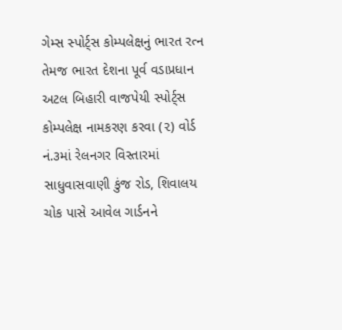ગેમ્સ સ્પોર્ટ્સ કોમ્પલેક્ષનું ભારત રત્ન તેમજ ભારત દેશના પૂર્વ વડાપ્રધાન અટલ બિહારી વાજપેયી સ્પોર્ટ્સ કોમ્પલેક્ષ નામકરણ કરવા (૨) વોર્ડ નં.૩માં રેલનગર વિસ્તારમાં સાધુવાસવાણી કુંજ રોડ, શિવાલય ચોક પાસે આવેલ ગાર્ડનને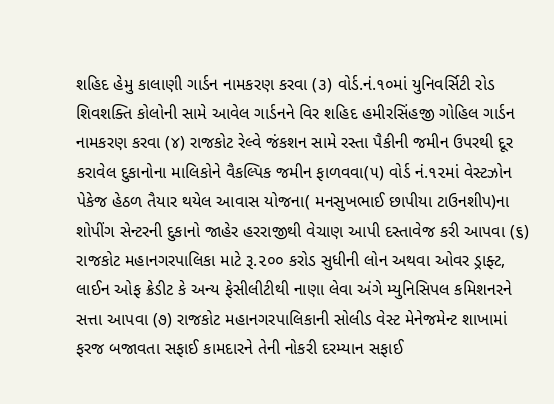શહિદ હેમુ કાલાણી ગાર્ડન નામકરણ કરવા (૩) વોર્ડ.નં.૧૦માં યુનિવર્સિટી રોડ શિવશક્તિ કોલોની સામે આવેલ ગાર્ડનને વિર શહિદ હમીરસિંહજી ગોહિલ ગાર્ડન નામકરણ કરવા (૪) રાજકોટ રેલ્વે જંકશન સામે રસ્તા પૈકીની જમીન ઉપરથી દૂર કરાવેલ દુકાનોના માલિકોને વૈકલ્પિક જમીન ફાળવવા(૫) વોર્ડ નં.૧૨માં વેસ્ટઝોન પેકેજ હેઠળ તૈયાર થયેલ આવાસ યોજના( મનસુખભાઈ છાપીયા ટાઉનશીપ)ના શોપીંગ સેન્ટરની દુકાનો જાહેર હરરાજીથી વેચાણ આપી દસ્તાવેજ કરી આપવા (૬) રાજકોટ મહાનગરપાલિકા માટે રૂ.૨૦૦ કરોડ સુધીની લોન અથવા ઓવર ડ્રાફ્ટ, લાઈન ઓફ ક્રેડીટ કે અન્ય ફેસીલીટીથી નાણા લેવા અંગે મ્યુનિસિપલ કમિશનરને સત્તા આપવા (૭) રાજકોટ મહાનગરપાલિકાની સોલીડ વેસ્ટ મેનેજમેન્ટ શાખામાં ફરજ બજાવતા સફાઈ કામદારને તેની નોકરી દરમ્યાન સફાઈ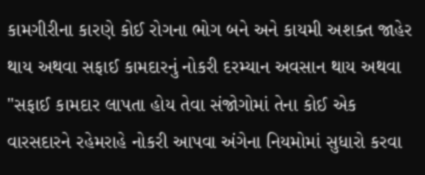કામગીરીના કારણે કોઈ રોગના ભોગ બને અને કાયમી અશક્ત જાહેર થાય અથવા સફાઈ કામદારનું નોકરી દરમ્યાન અવસાન થાય અથવા "સફાઈ કામદાર લાપતા હોય તેવા સંજોગોમાં તેના કોઈ એક વારસદારને રહેમરાહે નોકરી આપવા અંગેના નિયમોમાં સુધારો કરવા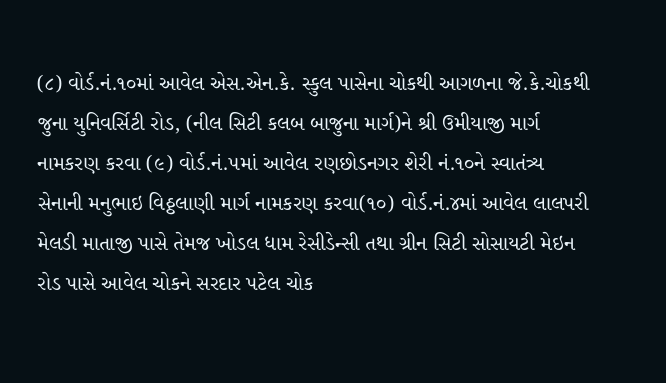(૮) વોર્ડ.નં.૧૦માં આવેલ એસ.એન.કે. સ્કુલ પાસેના ચોકથી આગળના જે.કે.ચોકથી જુના યુનિવર્સિટી રોડ, (નીલ સિટી કલબ બાજુના માર્ગ)ને શ્રી ઉમીયાજી માર્ગ નામકરણ કરવા (૯) વોર્ડ.નં.૫માં આવેલ રણછોડનગર શેરી નં.૧૦ને સ્વાતંત્ર્ય સેનાની મનુભાઇ વિઠ્ઠલાણી માર્ગ નામકરણ કરવા(૧૦) વોર્ડ.નં.૪માં આવેલ લાલપરી મેલડી માતાજી પાસે તેમજ ખોડલ ધામ રેસીડેન્સી તથા ગ્રીન સિટી સોસાયટી મેઇન રોડ પાસે આવેલ ચોકને સરદાર પટેલ ચોક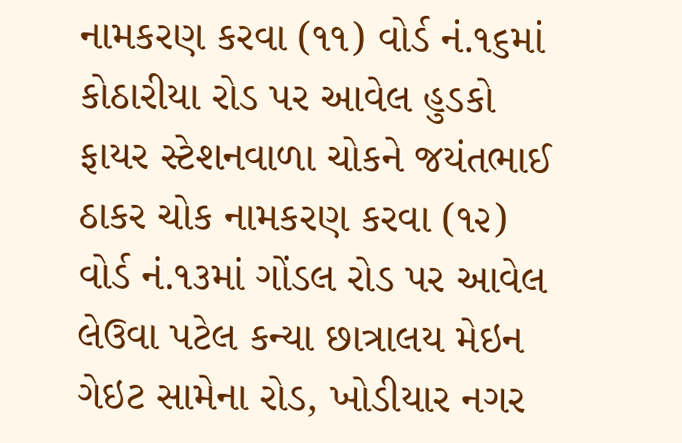નામકરણ કરવા (૧૧) વોર્ડ નં.૧૬માં કોઠારીયા રોડ પર આવેલ હુડકો ફાયર સ્ટેશનવાળા ચોકને જયંતભાઈ ઠાકર ચોક નામકરણ કરવા (૧૨) વોર્ડ નં.૧૩માં ગોંડલ રોડ પર આવેલ લેઉવા પટેલ કન્યા છાત્રાલય મેઇન ગેઇટ સામેના રોડ, ખોડીયાર નગર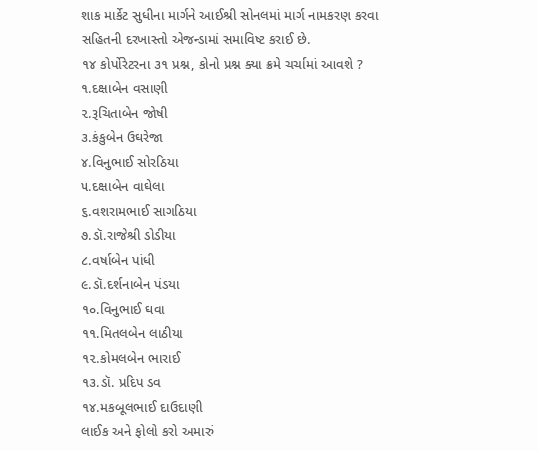શાક માર્કેટ સુધીના માર્ગને આઈશ્રી સોનલમાં માર્ગ નામકરણ કરવા સહિતની દરખાસ્તો એજન્ડામાં સમાવિષ્ટ કરાઈ છે.
૧૪ કોર્પોરેટરના ૩૧ પ્રશ્ન, કોનો પ્રશ્ન ક્યા ક્રમે ચર્ચામાં આવશે ?
૧.દક્ષાબેન વસાણી
૨.રૂચિતાબેન જોષી
૩.કંકુબેન ઉઘરેજા
૪.વિનુભાઈ સોરઠિયા
૫.દક્ષાબેન વાઘેલા
૬.વશરામભાઈ સાગઠિયા
૭.ડૉ.રાજેશ્રી ડોડીયા
૮.વર્ષાબેન પાંધી
૯.ડૉ.દર્શનાબેન પંડયા
૧૦.વિનુભાઈ ઘવા
૧૧.મિતલબેન લાઠીયા
૧૨.કોમલબેન ભારાઈ
૧૩.ડૉ. પ્રદિપ ડવ
૧૪.મકબૂલભાઈ દાઉદાણી
લાઈક અને ફોલો કરો અમારું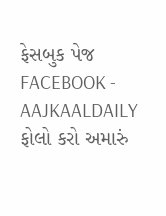ફેસબુક પેજ FACEBOOK - AAJKAALDAILY
ફોલો કરો અમારું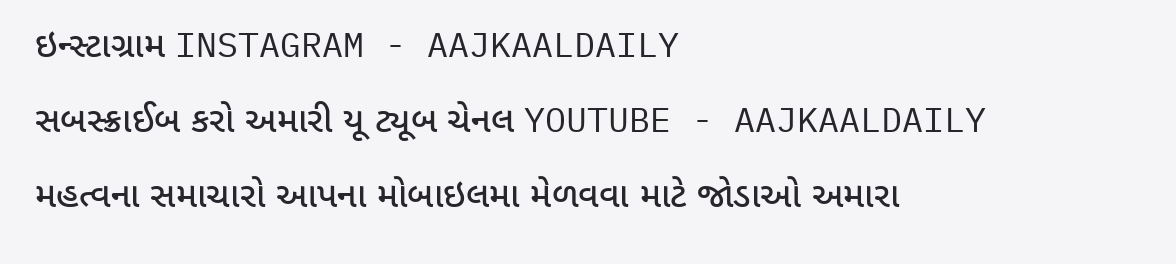ઇન્સ્ટાગ્રામ INSTAGRAM - AAJKAALDAILY
સબસ્ક્રાઈબ કરો અમારી યૂ ટ્યૂબ ચેનલ YOUTUBE - AAJKAALDAILY
મહત્વના સમાચારો આપના મોબાઇલમા મેળવવા માટે જોડાઓ અમારા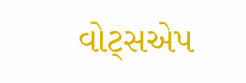વોટ્સએપ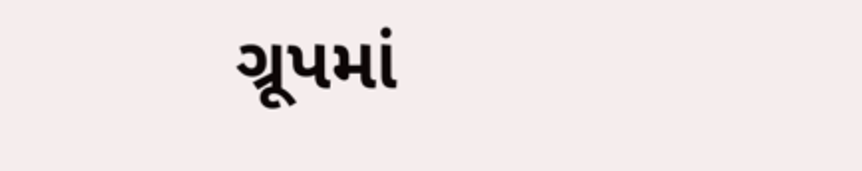ગ્રૂપમાં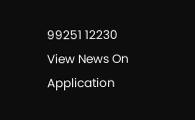99251 12230
View News On Application